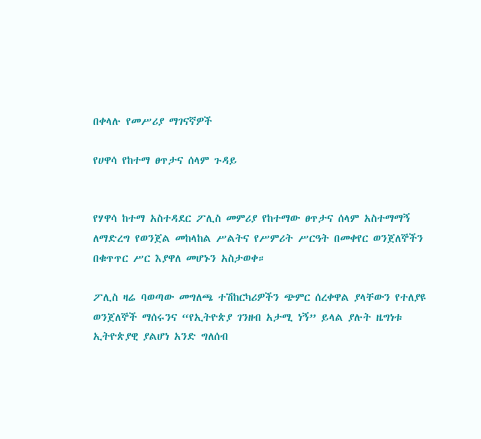በቀላሉ የመሥሪያ ማገናኛዎች

የሀዋሳ የከተማ ፀጥታና ሰላም ጉዳይ


የሃዋሳ ከተማ አስተዳደር ፖሊስ መምሪያ የከተማው ፀጥታና ሰላም አስተማማኝ ለማድረግ የወንጀል መከላከል ሥልትና የሥምሪት ሥርዓት በመቀየር ወንጀለኞችን በቁጥጥር ሥር እያዋለ መሆኑን አስታወቀ።

ፖሊስ ዛሬ ባወጣው መግለጫ ተሽከርካሪዎችን ጭምር ሰረቀዋል ያላቸውን የተለያዩ ወንጀለኞች ማሰሩንና “የኢትዮጵያ ገንዘብ አታሚ ነኝ” ይላል ያሉት ዜግነቱ ኢትዮጵያዊ ያልሆነ አንድ ግለሰብ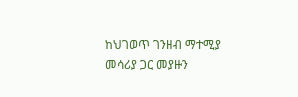ከህገወጥ ገንዘብ ማተሚያ መሳሪያ ጋር መያዙን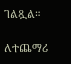ገልጿል።

ለተጨማሪ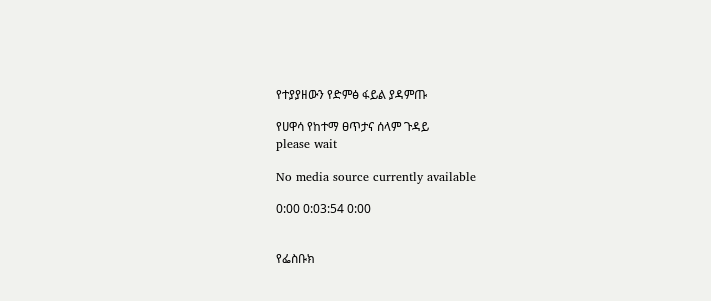የተያያዘውን የድምፅ ፋይል ያዳምጡ

የሀዋሳ የከተማ ፀጥታና ሰላም ጉዳይ
please wait

No media source currently available

0:00 0:03:54 0:00


የፌስቡክ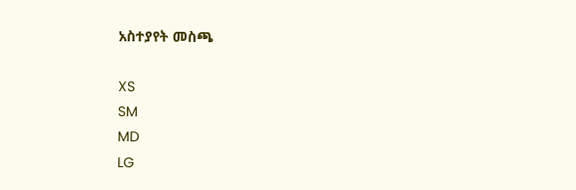አስተያየት መስጫ

XS
SM
MD
LG